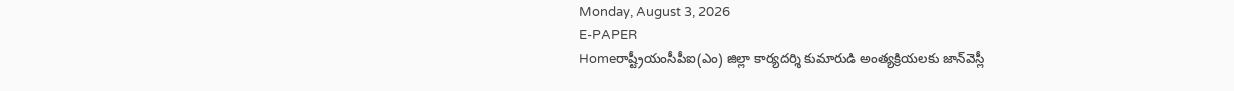Monday, August 3, 2026
E-PAPER
Homeరాష్ట్రీయంసీపీఐ(ఎం) జిల్లా కార్యదర్శి కుమారుడి అంత్యక్రియలకు జాన్‌‌వెస్లీ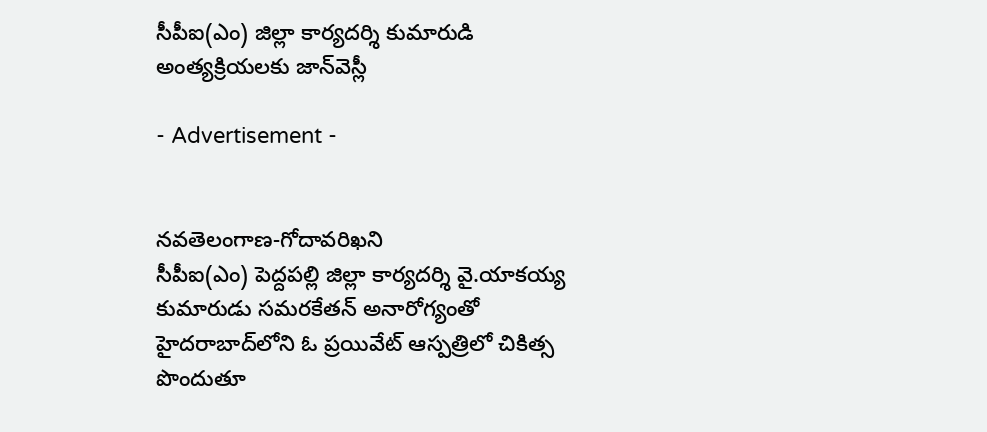సీపీఐ(ఎం) జిల్లా కార్యదర్శి కుమారుడి అంత్యక్రియలకు జాన్‌‌వెస్లీ

- Advertisement -


నవతెలంగాణ-గోదావరిఖని
సీపీఐ(ఎం) పెద్దపల్లి జిల్లా కార్యదర్శి వై.యాకయ్య కుమారుడు సమరకేతన్ అనారోగ్యంతో హైదరాబాద్‌లోని ఓ ప్రయివేట్‌ ఆస్పత్రిలో చికిత్స పొందుతూ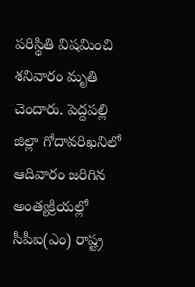పరిస్థితి విషమించి శనివారం మృతి చెందారు. పెద్దపల్లి జిల్లా గోదావరిఖనిలో ఆదివారం జరిగిన అంత్యక్రియల్లో సీపీఐ(ఎం) రాష్ట్ర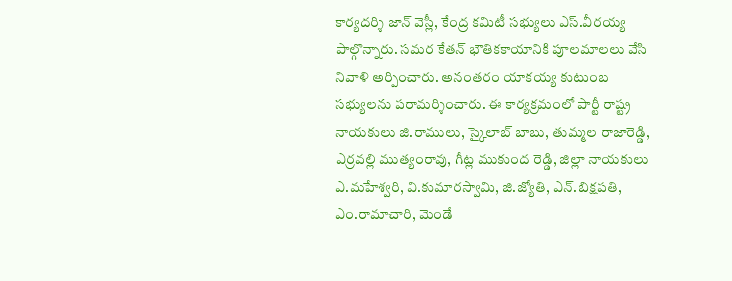కార్యదర్శి జాన్ వెస్లీ, కేంద్ర కమిటీ సభ్యులు ఎస్.వీరయ్య పాల్గొన్నారు. సమర కేతన్ భౌతికకాయానికి పూలమాలలు వేసి నివాళి అర్పించారు. అనంతరం యాకయ్య కుటుంబ సభ్యులను పరామర్శించారు. ఈ కార్యక్రమంలో పార్టీ రాష్ట్ర నాయకులు జి.రాములు, స్కైలాబ్ బాబు, తుమ్మల రాజారెడ్డి, ఎర్రవల్లి ముత్యంరావు, గీట్ల ముకుంద రెడ్డి, జిల్లా నాయకులు ఎ.మహేశ్వరి, వి.కుమారస్వామి, జి.జ్యోతి, ఎన్.బిక్షపతి, ఎం.రామాచారి, మెండే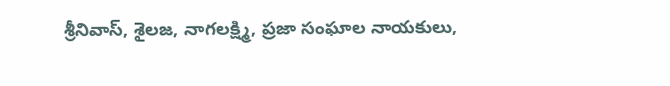శ్రీనివాస్, శైలజ, నాగలక్ష్మి, ప్రజా సంఘాల నాయకులు,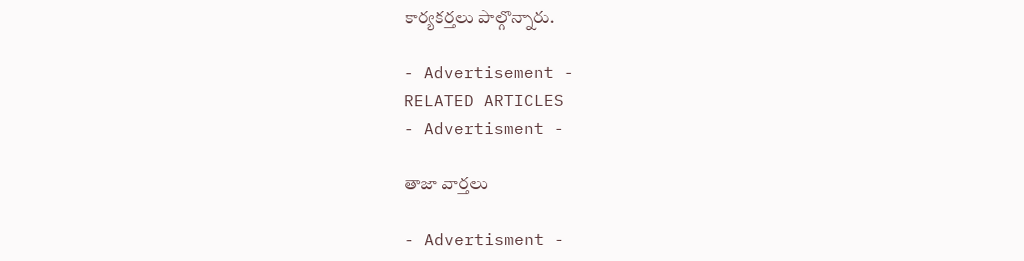కార్యకర్తలు పాల్గొన్నారు.

- Advertisement -
RELATED ARTICLES
- Advertisment -

తాజా వార్తలు

- Advertisment -